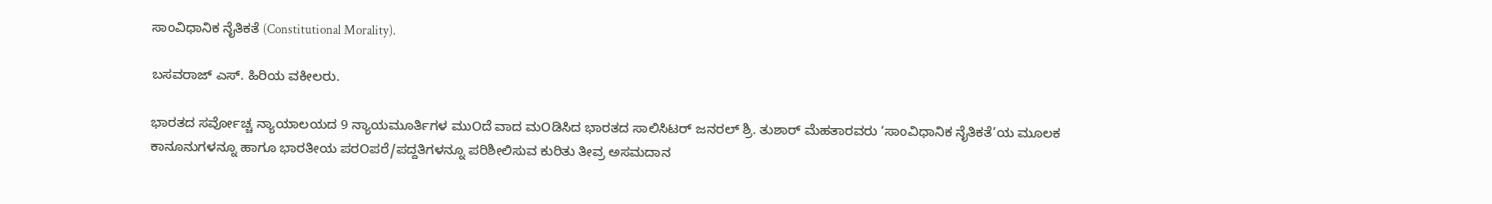ಸಾಂವಿಧಾನಿಕ ನೈತಿಕತೆ (Constitutional Morality).

ಬಸವರಾಜ್ ಎಸ್. ಹಿರಿಯ ವಕೀಲರು.

ಭಾರತದ ಸರ್ವೋಚ್ಚ ನ್ಯಾಯಾಲಯದ 9 ನ್ಯಾಯಮೂರ್ತಿಗಳ ಮುOದೆ ವಾದ ಮOಡಿಸಿದ ಭಾರತದ ಸಾಲಿಸಿಟರ್ ಜನರಲ್ ಶ್ರಿ. ತುಶಾರ್ ಮೆಹತಾರವರು ‘ಸಾಂವಿಧಾನಿಕ ನೈತಿಕತೆ’ಯ ಮೂಲಕ ಕಾನೂನುಗಳನ್ನೂ ಹಾಗೂ ಭಾರತೀಯ ಪರOಪರೆ/ಪದ್ದತಿಗಳನ್ನೂ ಪರಿಶೀಲಿಸುವ ಕುರಿತು ತೀವ್ರ ಅಸಮದಾನ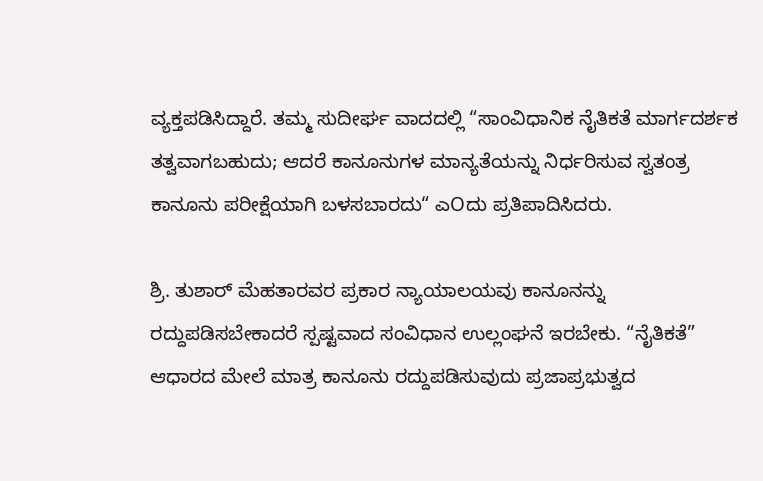ವ್ಯಕ್ತಪಡಿಸಿದ್ದಾರೆ. ತಮ್ಮ ಸುದೀರ್ಘ ವಾದದಲ್ಲಿ “ಸಾಂವಿಧಾನಿಕ ನೈತಿಕತೆ ಮಾರ್ಗದರ್ಶಕ ತತ್ವವಾಗಬಹುದು; ಆದರೆ ಕಾನೂನುಗಳ ಮಾನ್ಯತೆಯನ್ನು ನಿರ್ಧರಿಸುವ ಸ್ವತಂತ್ರ ಕಾನೂನು ಪರೀಕ್ಷೆಯಾಗಿ ಬಳಸಬಾರದು“ ಎOದು ಪ್ರತಿಪಾದಿಸಿದರು.

ಶ್ರಿ. ತುಶಾರ್ ಮೆಹತಾರವರ ಪ್ರಕಾರ ನ್ಯಾಯಾಲಯವು ಕಾನೂನನ್ನು ರದ್ದುಪಡಿಸಬೇಕಾದರೆ ಸ್ಪಷ್ಟವಾದ ಸಂವಿಧಾನ ಉಲ್ಲಂಘನೆ ಇರಬೇಕು. “ನೈತಿಕತೆ” ಆಧಾರದ ಮೇಲೆ ಮಾತ್ರ ಕಾನೂನು ರದ್ದುಪಡಿಸುವುದು ಪ್ರಜಾಪ್ರಭುತ್ವದ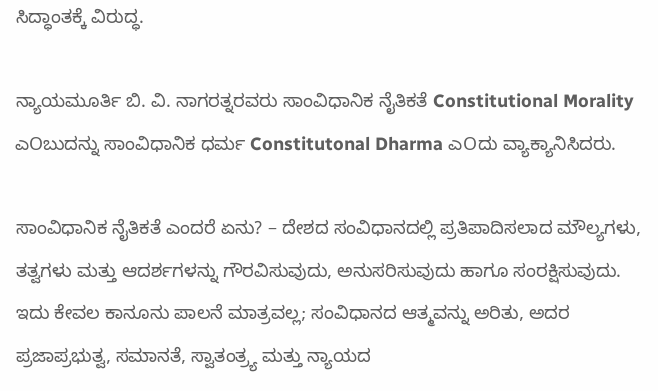ಸಿದ್ಧಾಂತಕ್ಕೆ ವಿರುದ್ಧ.

ನ್ಯಾಯಮೂರ್ತಿ ಬಿ. ವಿ. ನಾಗರತ್ನರವರು ಸಾಂವಿಧಾನಿಕ ನೈತಿಕತೆ Constitutional Morality ಎOಬುದನ್ನು ಸಾಂವಿಧಾನಿಕ ಧರ್ಮ Constitutonal Dharma ಎOದು ವ್ಯಾಕ್ಯಾನಿಸಿದರು.

ಸಾಂವಿಧಾನಿಕ ನೈತಿಕತೆ ಎಂದರೆ ಏನು? – ದೇಶದ ಸಂವಿಧಾನದಲ್ಲಿ ಪ್ರತಿಪಾದಿಸಲಾದ ಮೌಲ್ಯಗಳು, ತತ್ವಗಳು ಮತ್ತು ಆದರ್ಶಗಳನ್ನು ಗೌರವಿಸುವುದು, ಅನುಸರಿಸುವುದು ಹಾಗೂ ಸಂರಕ್ಷಿಸುವುದು. ಇದು ಕೇವಲ ಕಾನೂನು ಪಾಲನೆ ಮಾತ್ರವಲ್ಲ; ಸಂವಿಧಾನದ ಆತ್ಮವನ್ನು ಅರಿತು, ಅದರ ಪ್ರಜಾಪ್ರಭುತ್ವ, ಸಮಾನತೆ, ಸ್ವಾತಂತ್ರ್ಯ ಮತ್ತು ನ್ಯಾಯದ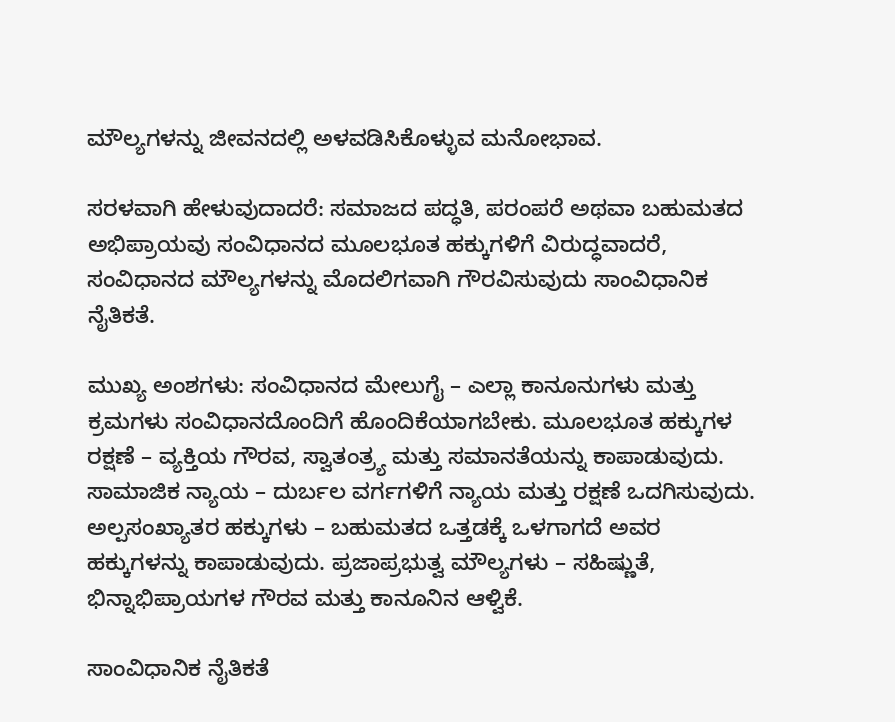ಮೌಲ್ಯಗಳನ್ನು ಜೀವನದಲ್ಲಿ ಅಳವಡಿಸಿಕೊಳ್ಳುವ ಮನೋಭಾವ.

ಸರಳವಾಗಿ ಹೇಳುವುದಾದರೆ: ಸಮಾಜದ ಪದ್ಧತಿ, ಪರಂಪರೆ ಅಥವಾ ಬಹುಮತದ ಅಭಿಪ್ರಾಯವು ಸಂವಿಧಾನದ ಮೂಲಭೂತ ಹಕ್ಕುಗಳಿಗೆ ವಿರುದ್ಧವಾದರೆ, ಸಂವಿಧಾನದ ಮೌಲ್ಯಗಳನ್ನು ಮೊದಲಿಗವಾಗಿ ಗೌರವಿಸುವುದು ಸಾಂವಿಧಾನಿಕ ನೈತಿಕತೆ.

ಮುಖ್ಯ ಅಂಶಗಳು: ಸಂವಿಧಾನದ ಮೇಲುಗೈ – ಎಲ್ಲಾ ಕಾನೂನುಗಳು ಮತ್ತು ಕ್ರಮಗಳು ಸಂವಿಧಾನದೊಂದಿಗೆ ಹೊಂದಿಕೆಯಾಗಬೇಕು. ಮೂಲಭೂತ ಹಕ್ಕುಗಳ ರಕ್ಷಣೆ – ವ್ಯಕ್ತಿಯ ಗೌರವ, ಸ್ವಾತಂತ್ರ್ಯ ಮತ್ತು ಸಮಾನತೆಯನ್ನು ಕಾಪಾಡುವುದು. ಸಾಮಾಜಿಕ ನ್ಯಾಯ – ದುರ್ಬಲ ವರ್ಗಗಳಿಗೆ ನ್ಯಾಯ ಮತ್ತು ರಕ್ಷಣೆ ಒದಗಿಸುವುದು. ಅಲ್ಪಸಂಖ್ಯಾತರ ಹಕ್ಕುಗಳು – ಬಹುಮತದ ಒತ್ತಡಕ್ಕೆ ಒಳಗಾಗದೆ ಅವರ ಹಕ್ಕುಗಳನ್ನು ಕಾಪಾಡುವುದು. ಪ್ರಜಾಪ್ರಭುತ್ವ ಮೌಲ್ಯಗಳು – ಸಹಿಷ್ಣುತೆ, ಭಿನ್ನಾಭಿಪ್ರಾಯಗಳ ಗೌರವ ಮತ್ತು ಕಾನೂನಿನ ಆಳ್ವಿಕೆ.

ಸಾಂವಿಧಾನಿಕ ನೈತಿಕತೆ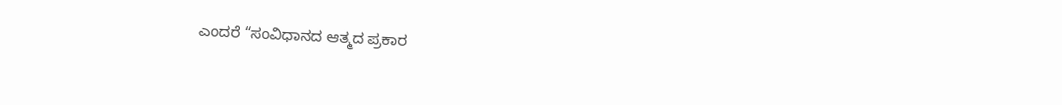ಎಂದರೆ “ಸಂವಿಧಾನದ ಆತ್ಮದ ಪ್ರಕಾರ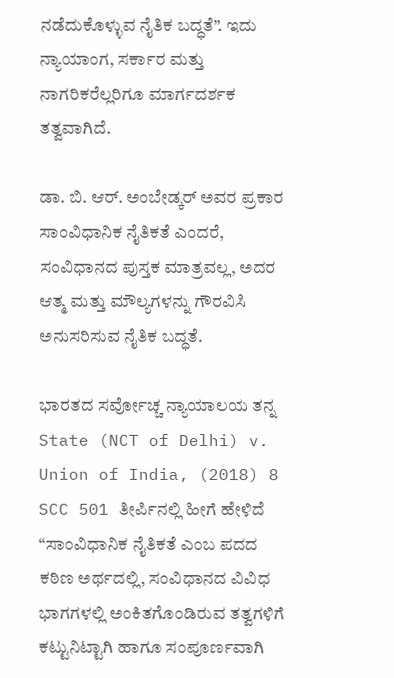ನಡೆದುಕೊಳ್ಳುವ ನೈತಿಕ ಬದ್ಧತೆ”. ಇದು ನ್ಯಾಯಾಂಗ, ಸರ್ಕಾರ ಮತ್ತು ನಾಗರಿಕರೆಲ್ಲರಿಗೂ ಮಾರ್ಗದರ್ಶಕ ತತ್ವವಾಗಿದೆ.

ಡಾ. ಬಿ. ಆರ್. ಅಂಬೇಡ್ಕರ್ ಅವರ ಪ್ರಕಾರ ಸಾಂವಿಧಾನಿಕ ನೈತಿಕತೆ ಎಂದರೆ, ಸಂವಿಧಾನದ ಪುಸ್ತಕ ಮಾತ್ರವಲ್ಲ, ಅದರ ಆತ್ಮ ಮತ್ತು ಮೌಲ್ಯಗಳನ್ನು ಗೌರವಿಸಿ ಅನುಸರಿಸುವ ನೈತಿಕ ಬದ್ಧತೆ.

ಭಾರತದ ಸರ್ವೋಚ್ಚ ನ್ಯಾಯಾಲಯ ತನ್ನ State (NCT of Delhi) v. Union of India, (2018) 8 SCC 501 ತೀರ್ಪಿನಲ್ಲಿ ಹೀಗೆ ಹೇಳಿದೆ “ಸಾಂವಿಧಾನಿಕ ನೈತಿಕತೆ ಎಂಬ ಪದದ ಕಠಿಣ ಅರ್ಥದಲ್ಲಿ, ಸಂವಿಧಾನದ ವಿವಿಧ ಭಾಗಗಳಲ್ಲಿ ಅಂಕಿತಗೊಂಡಿರುವ ತತ್ವಗಳಿಗೆ ಕಟ್ಟುನಿಟ್ಟಾಗಿ ಹಾಗೂ ಸಂಪೂರ್ಣವಾಗಿ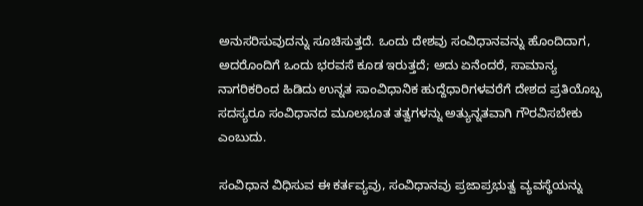ಅನುಸರಿಸುವುದನ್ನು ಸೂಚಿಸುತ್ತದೆ. ಒಂದು ದೇಶವು ಸಂವಿಧಾನವನ್ನು ಹೊಂದಿದಾಗ, ಅದರೊಂದಿಗೆ ಒಂದು ಭರವಸೆ ಕೂಡ ಇರುತ್ತದೆ; ಅದು ಏನೆಂದರೆ, ಸಾಮಾನ್ಯ ನಾಗರಿಕರಿಂದ ಹಿಡಿದು ಉನ್ನತ ಸಾಂವಿಧಾನಿಕ ಹುದ್ದೆಧಾರಿಗಳವರೆಗೆ ದೇಶದ ಪ್ರತಿಯೊಬ್ಬ ಸದಸ್ಯರೂ ಸಂವಿಧಾನದ ಮೂಲಭೂತ ತತ್ವಗಳನ್ನು ಅತ್ಯುನ್ನತವಾಗಿ ಗೌರವಿಸಬೇಕು ಎಂಬುದು.

ಸಂವಿಧಾನ ವಿಧಿಸುವ ಈ ಕರ್ತವ್ಯವು, ಸಂವಿಧಾನವು ಪ್ರಜಾಪ್ರಭುತ್ವ ವ್ಯವಸ್ಥೆಯನ್ನು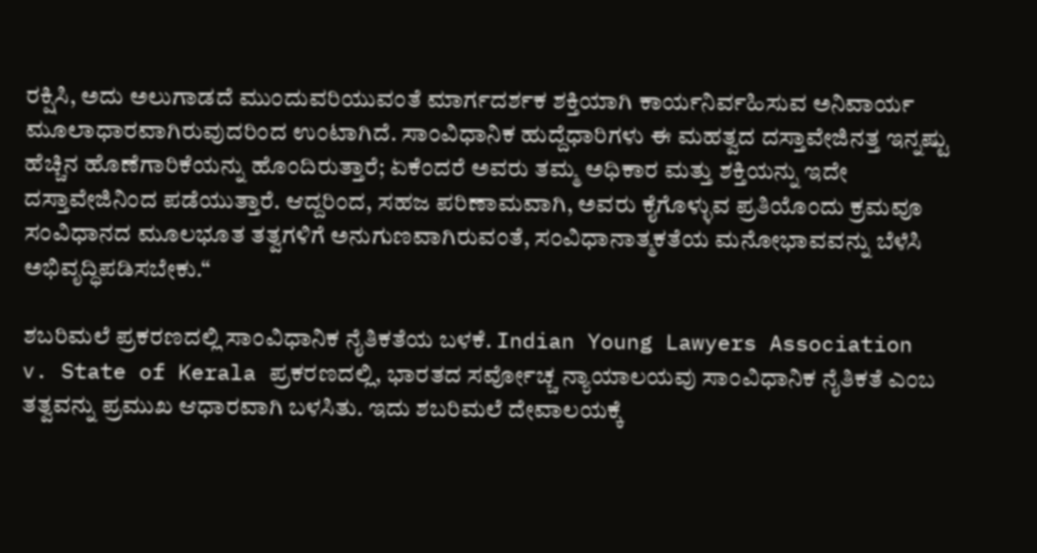ರಕ್ಷಿಸಿ, ಅದು ಅಲುಗಾಡದೆ ಮುಂದುವರಿಯುವಂತೆ ಮಾರ್ಗದರ್ಶಕ ಶಕ್ತಿಯಾಗಿ ಕಾರ್ಯನಿರ್ವಹಿಸುವ ಅನಿವಾರ್ಯ ಮೂಲಾಧಾರವಾಗಿರುವುದರಿಂದ ಉಂಟಾಗಿದೆ. ಸಾಂವಿಧಾನಿಕ ಹುದ್ದೆಧಾರಿಗಳು ಈ ಮಹತ್ವದ ದಸ್ತಾವೇಜಿನತ್ತ ಇನ್ನಷ್ಟು ಹೆಚ್ಚಿನ ಹೊಣೆಗಾರಿಕೆಯನ್ನು ಹೊಂದಿರುತ್ತಾರೆ; ಏಕೆಂದರೆ ಅವರು ತಮ್ಮ ಅಧಿಕಾರ ಮತ್ತು ಶಕ್ತಿಯನ್ನು ಇದೇ ದಸ್ತಾವೇಜಿನಿಂದ ಪಡೆಯುತ್ತಾರೆ. ಆದ್ದರಿಂದ, ಸಹಜ ಪರಿಣಾಮವಾಗಿ, ಅವರು ಕೈಗೊಳ್ಳುವ ಪ್ರತಿಯೊಂದು ಕ್ರಮವೂ ಸಂವಿಧಾನದ ಮೂಲಭೂತ ತತ್ವಗಳಿಗೆ ಅನುಗುಣವಾಗಿರುವಂತೆ, ಸಂವಿಧಾನಾತ್ಮಕತೆಯ ಮನೋಭಾವವನ್ನು ಬೆಳೆಸಿ ಅಭಿವೃದ್ಧಿಪಡಿಸಬೇಕು.“

ಶಬರಿಮಲೆ ಪ್ರಕರಣದಲ್ಲಿ ಸಾಂವಿಧಾನಿಕ ನೈತಿಕತೆಯ ಬಳಕೆ. Indian Young Lawyers Association v. State of Kerala ಪ್ರಕರಣದಲ್ಲಿ, ಭಾರತದ ಸರ್ವೋಚ್ಚ ನ್ಯಾಯಾಲಯವು ಸಾಂವಿಧಾನಿಕ ನೈತಿಕತೆ ಎಂಬ ತತ್ವವನ್ನು ಪ್ರಮುಖ ಆಧಾರವಾಗಿ ಬಳಸಿತು. ಇದು ಶಬರಿಮಲೆ ದೇವಾಲಯಕ್ಕೆ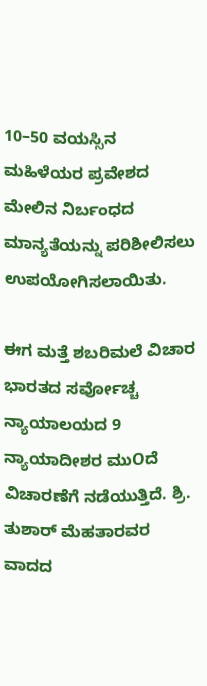10–50 ವಯಸ್ಸಿನ ಮಹಿಳೆಯರ ಪ್ರವೇಶದ ಮೇಲಿನ ನಿರ್ಬಂಧದ ಮಾನ್ಯತೆಯನ್ನು ಪರಿಶೀಲಿಸಲು ಉಪಯೋಗಿಸಲಾಯಿತು.

ಈಗ ಮತ್ತೆ ಶಬರಿಮಲೆ ವಿಚಾರ ಭಾರತದ ಸರ್ವೋಚ್ಚ ನ್ಯಾಯಾಲಯದ 9 ನ್ಯಾಯಾದೀಶರ ಮುOದೆ ವಿಚಾರಣೆಗೆ ನಡೆಯುತ್ತಿದೆ. ಶ್ರಿ. ತುಶಾರ್ ಮೆಹತಾರವರ ವಾದದ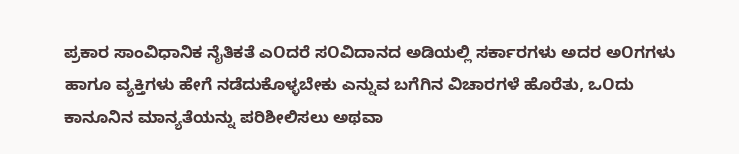ಪ್ರಕಾರ ಸಾಂವಿಧಾನಿಕ ನೈತಿಕತೆ ಎOದರೆ ಸOವಿದಾನದ ಅಡಿಯಲ್ಲಿ ಸರ್ಕಾರಗಳು ಅದರ ಅOಗಗಳು ಹಾಗೂ ವ್ಯಕ್ತಿಗಳು ಹೇಗೆ ನಡೆದುಕೊಳ್ಳಬೇಕು ಎನ್ನುವ ಬಗೆಗಿನ ವಿಚಾರಗಳೆ ಹೊರೆತು, ಒOದು ಕಾನೂನಿನ ಮಾನ್ಯತೆಯನ್ನು ಪರಿಶೀಲಿಸಲು ಅಥವಾ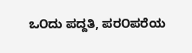ಒOದು ಪದ್ದತಿ, ಪರOಪರೆಯ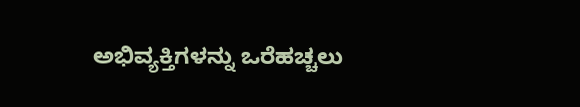ಅಭಿವ್ಯಕ್ತಿಗಳನ್ನು ಒರೆಹಚ್ಚಲು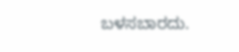ಬಳಸಬಾರದು.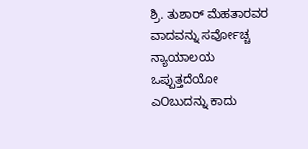ಶ್ರಿ. ತುಶಾರ್ ಮೆಹತಾರವರ ವಾದವನ್ನು ಸರ್ವೋಚ್ಚ ನ್ಯಾಯಾಲಯ ಒಪ್ಪುತ್ತದೆಯೋ ಎOಬುದನ್ನು ಕಾದು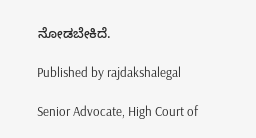ನೋಡಬೇಕಿದೆ.

Published by rajdakshalegal

Senior Advocate, High Court of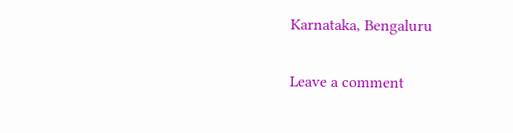Karnataka, Bengaluru

Leave a comment